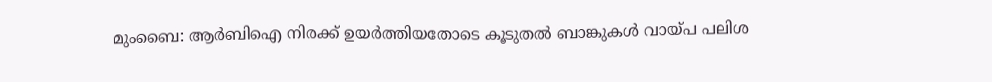മുംബൈ: ആര്‍ബിഐ നിരക്ക് ഉയര്‍ത്തിയതോടെ കൂടുതല്‍ ബാങ്കുകള്‍ വായ്പ പലിശ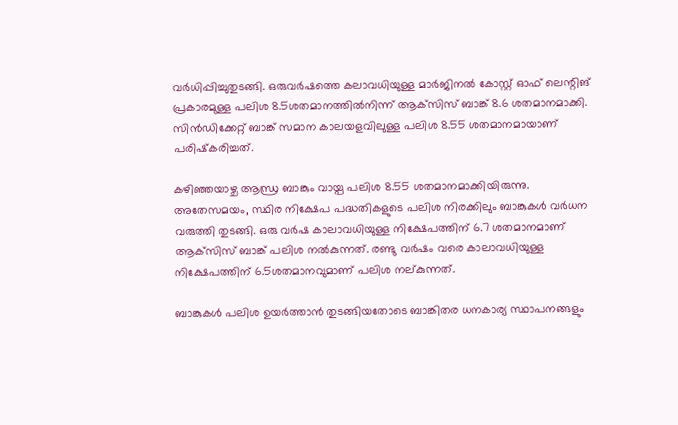വര്‍ധിപ്പിച്ചുതുടങ്ങി. ഒരുവര്‍ഷത്തെ കലാവധിയുള്ള മാര്‍ജിനല്‍ കോസ്റ്റ് ഓഫ് ലെന്റിങ് പ്രകാരമുള്ള പലിശ 8.5ശതമാനത്തില്‍നിന്ന് ആക്‌സിസ് ബാങ്ക് 8.6 ശതമാനമാക്കി. സിന്‍ഡിക്കേറ്റ് ബാങ്ക് സമാന കാലയളവിലുള്ള പലിശ 8.55 ശതമാനമായാണ് പരിഷ്‌കരിച്ചത്.

കഴിഞ്ഞയാഴ്ച ആന്ധ്ര ബാങ്കും വായ്പ പലിശ 8.55 ശതമാനമാക്കിയിരുന്നു. അതേസമയം, സ്ഥിര നിക്ഷേപ പദ്ധതികളുടെ പലിശ നിരക്കിലും ബാങ്കുകള്‍ വര്‍ധന വരുത്തി തുടങ്ങി. ഒരു വര്‍ഷ കാലാവധിയുള്ള നിക്ഷേപത്തിന് 6.7 ശതമാനമാണ് ആക്‌സിസ് ബാങ്ക് പലിശ നല്‍കുന്നത്. രണ്ടു വര്‍ഷം വരെ കാലാവധിയുള്ള നിക്ഷേപത്തിന് 6.5ശതമാനവുമാണ് പലിശ നല്കുന്നത്.

ബാങ്കുകള്‍ പലിശ ഉയര്‍ത്താന്‍ തുടങ്ങിയതോടെ ബാങ്കിതര ധനകാര്യ സ്ഥാപനങ്ങളും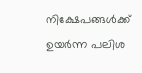നിക്ഷേപങ്ങള്‍ക്ക് ഉയര്‍ന്ന പലിശ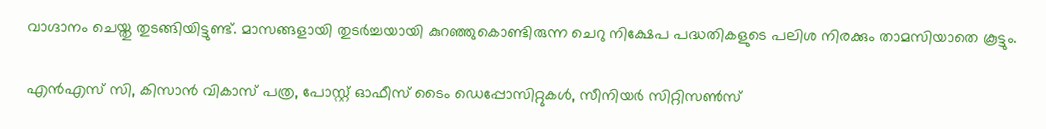വാഗ്ദാനം ചെയ്തു തുടങ്ങിയിട്ടുണ്ട്. മാസങ്ങളായി തുടര്‍ച്ചയായി കുറഞ്ഞുകൊണ്ടിരുന്ന ചെറു നിക്ഷേപ പദ്ധതികളുടെ പലിശ നിരക്കും താമസിയാതെ കൂട്ടും.

എന്‍എസ് സി, കിസാന്‍ വികാസ് പത്ര, പോസ്റ്റ് ഓഫീസ് ടൈം ഡെപ്പോസിറ്റുകള്‍, സീനിയര്‍ സിറ്റിസണ്‍സ്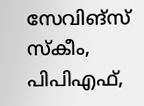സേവിങ്‌സ് സ്‌കീം, പിപിഎഫ്,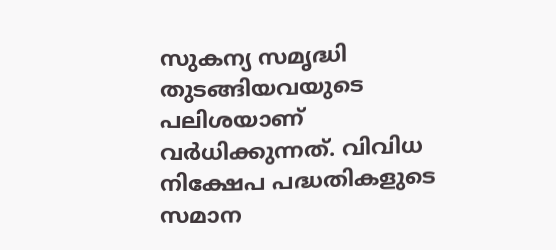സുകന്യ സമൃദ്ധി തുടങ്ങിയവയുടെ പലിശയാണ് വര്‍ധിക്കുന്നത്. വിവിധ നിക്ഷേപ പദ്ധതികളുടെ സമാന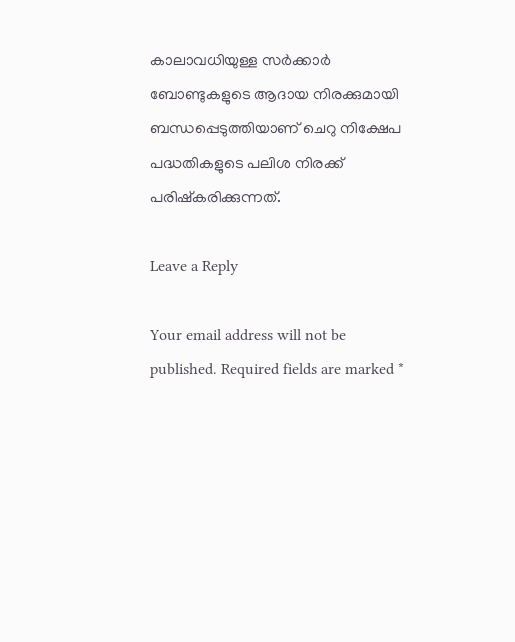കാലാവധിയുള്ള സര്‍ക്കാര്‍ ബോണ്ടുകളുടെ ആദായ നിരക്കുമായി ബന്ധപ്പെടുത്തിയാണ് ചെറു നിക്ഷേപ പദ്ധതികളുടെ പലിശ നിരക്ക് പരിഷ്‌കരിക്കുന്നത്.

Leave a Reply

Your email address will not be published. Required fields are marked *